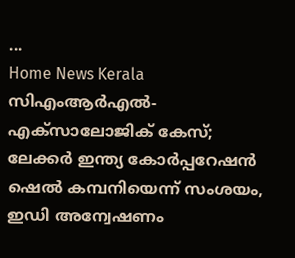...
Home News Kerala സിഎംആര്‍എല്‍- എക്‌സാലോജിക് കേസ്; ലേക്കര്‍ ഇന്ത്യ കോര്‍പ്പറേഷന്‍ ഷെല്‍ കമ്പനിയെന്ന് സംശയം, ഇഡി അന്വേഷണം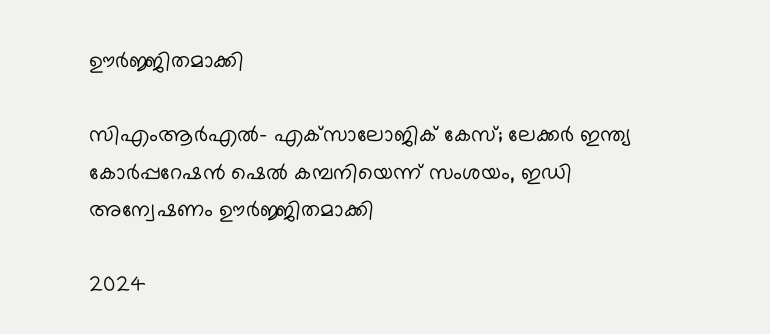ഊര്‍ജ്ജിതമാക്കി

സിഎംആര്‍എല്‍- എക്‌സാലോജിക് കേസ്; ലേക്കര്‍ ഇന്ത്യ കോര്‍പ്പറേഷന്‍ ഷെല്‍ കമ്പനിയെന്ന് സംശയം, ഇഡി അന്വേഷണം ഊര്‍ജ്ജിതമാക്കി

2024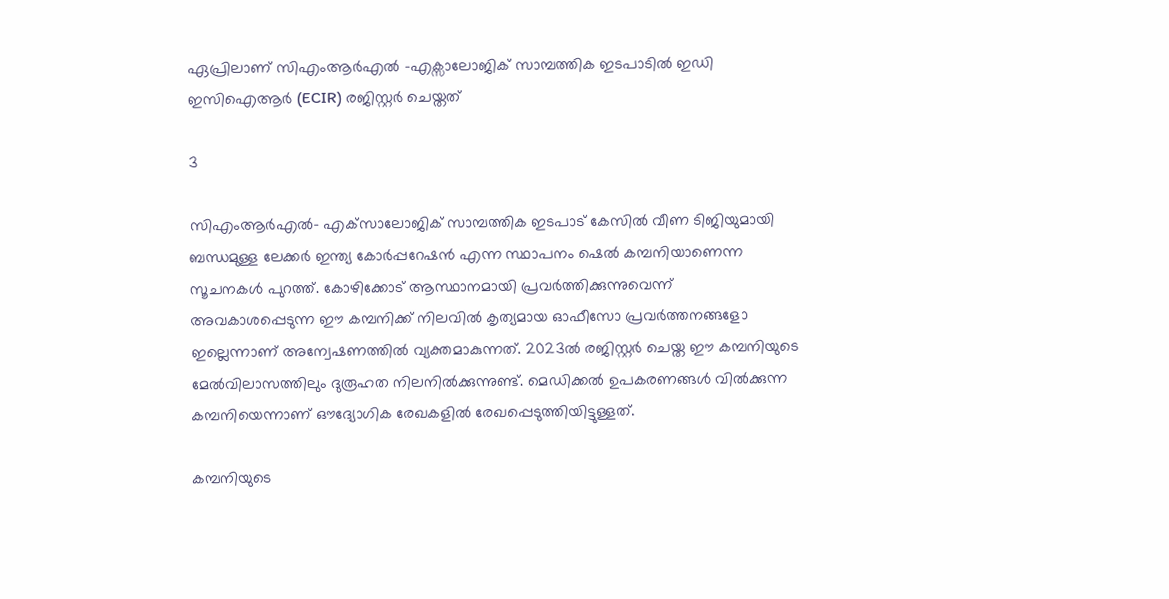ഏപ്രിലാണ് സിഎംആര്‍എല്‍ -എക്സാലോജിക് സാമ്പത്തിക ഇടപാടില്‍ ഇഡി ഇസിഐആര്‍ (ECIR) രജിസ്റ്റര്‍ ചെയ്തത്

3

സിഎംആര്‍എല്‍- എക്‌സാലോജിക് സാമ്പത്തിക ഇടപാട് കേസില്‍ വീണ ടിജിയുമായി ബന്ധമുള്ള ലേക്കര്‍ ഇന്ത്യ കോര്‍പ്പറേഷന്‍ എന്ന സ്ഥാപനം ഷെല്‍ കമ്പനിയാണെന്ന സൂചനകള്‍ പുറത്ത്. കോഴിക്കോട് ആസ്ഥാനമായി പ്രവര്‍ത്തിക്കുന്നുവെന്ന് അവകാശപ്പെടുന്ന ഈ കമ്പനിക്ക് നിലവില്‍ കൃത്യമായ ഓഫീസോ പ്രവര്‍ത്തനങ്ങളോ ഇല്ലെന്നാണ് അന്വേഷണത്തില്‍ വ്യക്തമാകുന്നത്. 2023ല്‍ രജിസ്റ്റർ ചെയ്ത ഈ കമ്പനിയുടെ മേല്‍വിലാസത്തിലും ദുരൂഹത നിലനില്‍ക്കുന്നുണ്ട്. മെഡിക്കല്‍ ഉപകരണങ്ങള്‍ വില്‍ക്കുന്ന കമ്പനിയെന്നാണ് ഔദ്യോഗിക രേഖകളില്‍ രേഖപ്പെടുത്തിയിട്ടുള്ളത്.

കമ്പനിയുടെ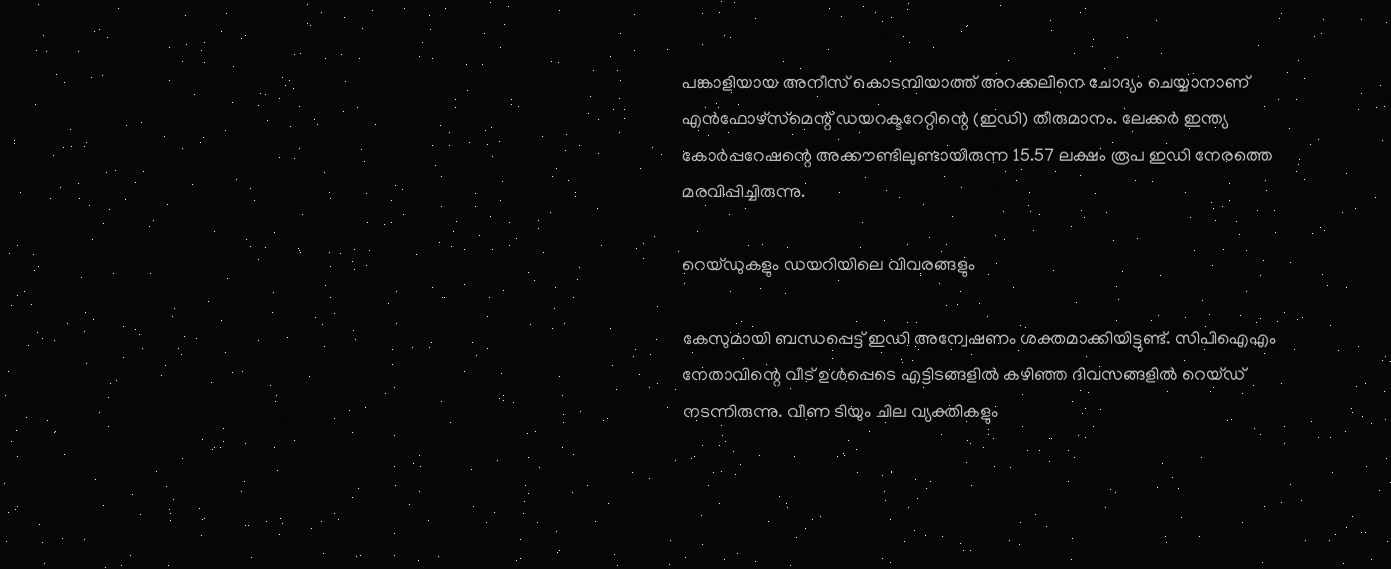പങ്കാളിയായ അനീസ് കൊടമ്പിയാത്ത് അറക്കലിനെ ചോദ്യം ചെയ്യാനാണ് എന്‍ഫോഴ്‌സ്‌മെന്റ് ഡയറക്ടറേറ്റിന്റെ (ഇഡി) തീരുമാനം. ലേക്കര്‍ ഇന്ത്യ കോര്‍പ്പറേഷന്റെ അക്കൗണ്ടിലുണ്ടായിരുന്ന 15.57 ലക്ഷം രൂപ ഇഡി നേരത്തെ മരവിപ്പിച്ചിരുന്നു.

റെയ്ഡുകളും ഡയറിയിലെ വിവരങ്ങളും

കേസുമായി ബന്ധപ്പെട്ട് ഇഡി അന്വേഷണം ശക്തമാക്കിയിട്ടുണ്ട്. സിപിഐഎം നേതാവിന്റെ വീട് ഉള്‍പ്പെടെ എട്ടിടങ്ങളില്‍ കഴിഞ്ഞ ദിവസങ്ങളില്‍ റെയ്ഡ് നടന്നിരുന്നു. വീണ ടിയും ചില വ്യക്തികളും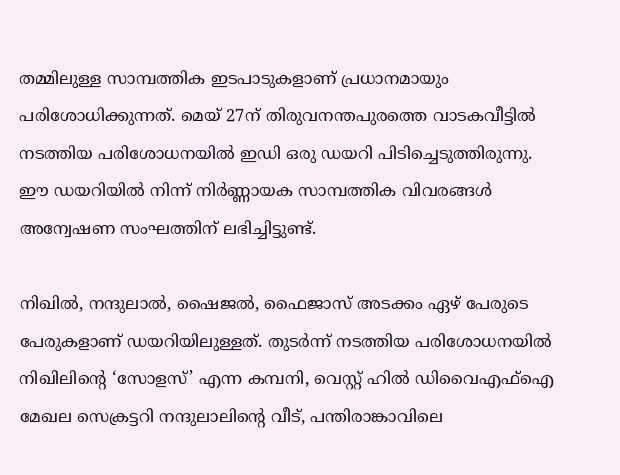തമ്മിലുള്ള സാമ്പത്തിക ഇടപാടുകളാണ് പ്രധാനമായും പരിശോധിക്കുന്നത്. മെയ് 27ന് തിരുവനന്തപുരത്തെ വാടകവീട്ടില്‍ നടത്തിയ പരിശോധനയില്‍ ഇഡി ഒരു ഡയറി പിടിച്ചെടുത്തിരുന്നു. ഈ ഡയറിയില്‍ നിന്ന് നിര്‍ണ്ണായക സാമ്പത്തിക വിവരങ്ങള്‍ അന്വേഷണ സംഘത്തിന് ലഭിച്ചിട്ടുണ്ട്.

നിഖില്‍, നന്ദുലാല്‍, ഷൈജല്‍, ഫൈജാസ് അടക്കം ഏഴ് പേരുടെ പേരുകളാണ് ഡയറിയിലുള്ളത്. തുടര്‍ന്ന് നടത്തിയ പരിശോധനയില്‍ നിഖിലിന്റെ ‘സോളസ്’ എന്ന കമ്പനി, വെസ്റ്റ് ഹില്‍ ഡിവൈഎഫ്ഐ മേഖല സെക്രട്ടറി നന്ദുലാലിന്റെ വീട്, പന്തിരാങ്കാവിലെ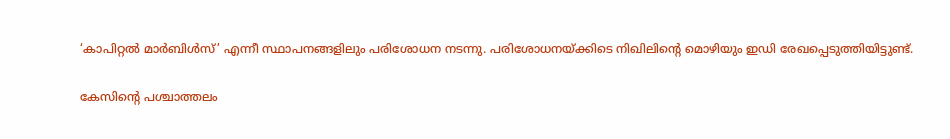‘കാപിറ്റല്‍ മാര്‍ബിള്‍സ്’ എന്നീ സ്ഥാപനങ്ങളിലും പരിശോധന നടന്നു. പരിശോധനയ്ക്കിടെ നിഖിലിന്റെ മൊഴിയും ഇഡി രേഖപ്പെടുത്തിയിട്ടുണ്ട്.

കേസിന്റെ പശ്ചാത്തലം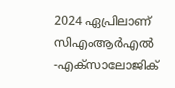2024 ഏപ്രിലാണ് സിഎംആര്‍എല്‍ -എക്സാലോജിക്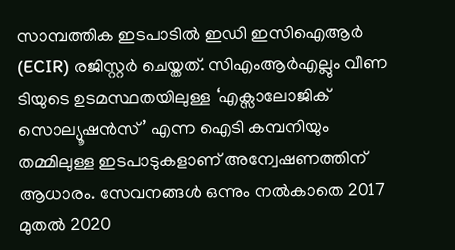സാമ്പത്തിക ഇടപാടില്‍ ഇഡി ഇസിഐആര്‍ (ECIR) രജിസ്റ്റര്‍ ചെയ്തത്. സിഎംആര്‍എല്ലും വീണ ടിയുടെ ഉടമസ്ഥതയിലുള്ള ‘എക്സാലോജിക് സൊല്യൂഷന്‍സ്’ എന്ന ഐടി കമ്പനിയും തമ്മിലുള്ള ഇടപാടുകളാണ് അന്വേഷണത്തിന് ആധാരം. സേവനങ്ങള്‍ ഒന്നും നല്‍കാതെ 2017 മുതല്‍ 2020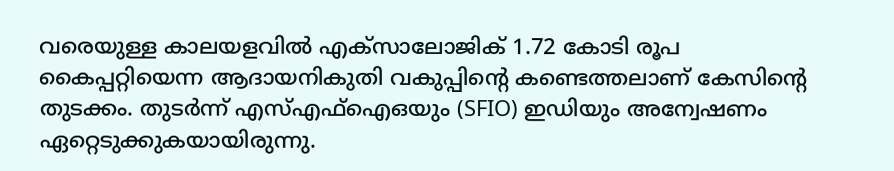വരെയുള്ള കാലയളവില്‍ എക്സാലോജിക് 1.72 കോടി രൂപ കൈപ്പറ്റിയെന്ന ആദായനികുതി വകുപ്പിന്റെ കണ്ടെത്തലാണ് കേസിന്റെ തുടക്കം. തുടര്‍ന്ന് എസ്എഫ്ഐഒയും (SFIO) ഇഡിയും അന്വേഷണം ഏറ്റെടുക്കുകയായിരുന്നു.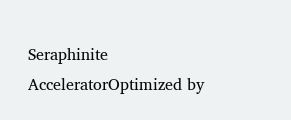Seraphinite AcceleratorOptimized by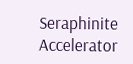Seraphinite Accelerator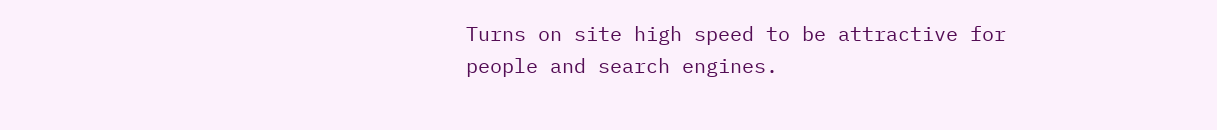Turns on site high speed to be attractive for people and search engines.